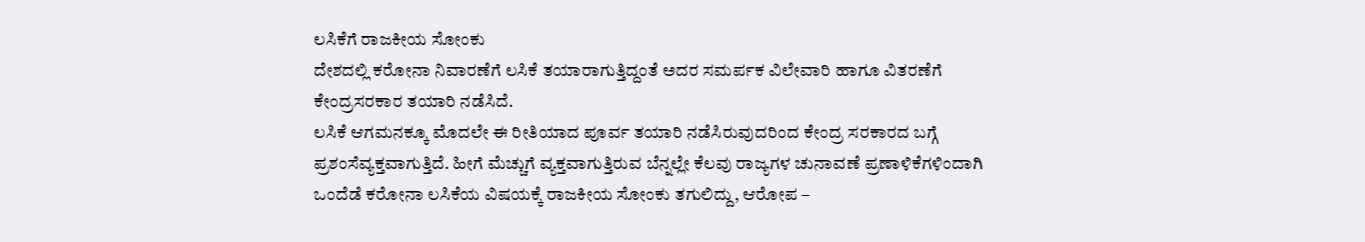ಲಸಿಕೆಗೆ ರಾಜಕೀಯ ಸೋಂಕು
ದೇಶದಲ್ಲಿ ಕರೋನಾ ನಿವಾರಣೆಗೆ ಲಸಿಕೆ ತಯಾರಾಗುತ್ತಿದ್ದಂತೆ ಅದರ ಸಮರ್ಪಕ ವಿಲೇವಾರಿ ಹಾಗೂ ವಿತರಣೆಗೆ ಕೇಂದ್ರಸರಕಾರ ತಯಾರಿ ನಡೆಸಿದೆ.
ಲಸಿಕೆ ಆಗಮನಕ್ಕೂ ಮೊದಲೇ ಈ ರೀತಿಯಾದ ಪೂರ್ವ ತಯಾರಿ ನಡೆಸಿರುವುದರಿಂದ ಕೇಂದ್ರ ಸರಕಾರದ ಬಗ್ಗೆ ಪ್ರಶಂಸೆವ್ಯಕ್ತವಾಗುತ್ತಿದೆ. ಹೀಗೆ ಮೆಚ್ಚುಗೆ ವ್ಯಕ್ತವಾಗುತ್ತಿರುವ ಬೆನ್ನಲ್ಲೇ ಕೆಲವು ರಾಜ್ಯಗಳ ಚುನಾವಣೆ ಪ್ರಣಾಳಿಕೆಗಳಿಂದಾಗಿ ಒಂದೆಡೆ ಕರೋನಾ ಲಸಿಕೆಯ ವಿಷಯಕ್ಕೆ ರಾಜಕೀಯ ಸೋಂಕು ತಗುಲಿದ್ದು, ಆರೋಪ –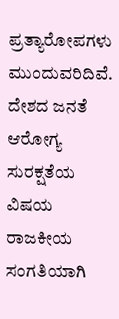ಪ್ರತ್ಯಾರೋಪಗಳು ಮುಂದುವರಿದಿವೆ.
ದೇಶದ ಜನತೆ ಆರೋಗ್ಯ ಸುರಕ್ಷತೆಯ ವಿಷಯ ರಾಜಕೀಯ ಸಂಗತಿಯಾಗಿ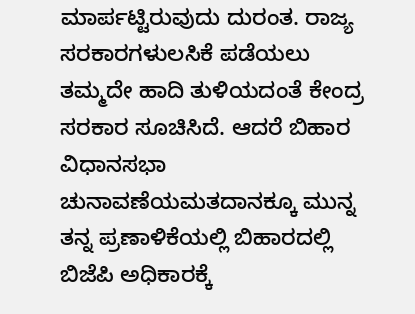ಮಾರ್ಪಟ್ಟಿರುವುದು ದುರಂತ. ರಾಜ್ಯ ಸರಕಾರಗಳುಲಸಿಕೆ ಪಡೆಯಲು ತಮ್ಮದೇ ಹಾದಿ ತುಳಿಯದಂತೆ ಕೇಂದ್ರ ಸರಕಾರ ಸೂಚಿಸಿದೆ. ಆದರೆ ಬಿಹಾರ ವಿಧಾನಸಭಾ ಚುನಾವಣೆಯಮತದಾನಕ್ಕೂ ಮುನ್ನ ತನ್ನ ಪ್ರಣಾಳಿಕೆಯಲ್ಲಿ ಬಿಹಾರದಲ್ಲಿ ಬಿಜೆಪಿ ಅಧಿಕಾರಕ್ಕೆ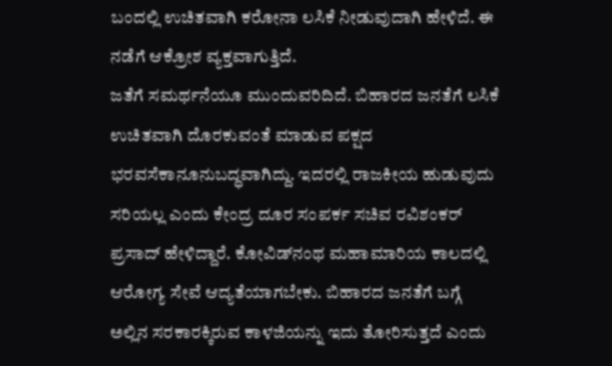ಬಂದಲ್ಲಿ ಉಚಿತವಾಗಿ ಕರೋನಾ ಲಸಿಕೆ ನೀಡುವುದಾಗಿ ಹೇಳಿದೆ. ಈ ನಡೆಗೆ ಆಕ್ರೋಶ ವ್ಯಕ್ತವಾಗುತ್ತಿದೆ.
ಜತೆಗೆ ಸಮರ್ಥನೆಯೂ ಮುಂದುವರಿದಿದೆ. ಬಿಹಾರದ ಜನತೆಗೆ ಲಸಿಕೆ ಉಚಿತವಾಗಿ ದೊರಕುವಂತೆ ಮಾಡುವ ಪಕ್ಷದ ಭರವಸೆಕಾನೂನುಬದ್ಧವಾಗಿದ್ದು. ಇದರಲ್ಲಿ ರಾಜಕೀಯ ಹುಡುವುದು ಸರಿಯಲ್ಲ ಎಂದು ಕೇಂದ್ರ ದೂರ ಸಂಪರ್ಕ ಸಚಿವ ರವಿಶಂಕರ್ ಪ್ರಸಾದ್ ಹೇಳಿದ್ದಾರೆ. ಕೋವಿಡ್‌ನಂಥ ಮಹಾಮಾರಿಯ ಕಾಲದಲ್ಲಿ ಆರೋಗ್ಯ ಸೇವೆ ಆದ್ಯತೆಯಾಗಬೇಕು. ಬಿಹಾರದ ಜನತೆಗೆ ಬಗ್ಗೆ ಅಲ್ಲಿನ ಸರಕಾರಕ್ಕಿರುವ ಕಾಳಜಿಯನ್ನು ಇದು ತೋರಿಸುತ್ತದೆ ಎಂದು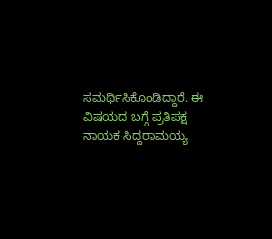ಸಮರ್ಥಿಸಿಕೊಂಡಿದ್ದಾರೆ. ಈ ವಿಷಯದ ಬಗ್ಗೆ ಪ್ರತಿಪಕ್ಷ ನಾಯಕ ಸಿದ್ದರಾಮಯ್ಯ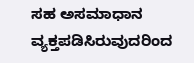ಸಹ ಅಸಮಾಧಾನ ವ್ಯಕ್ತಪಡಿಸಿರುವುದರಿಂದ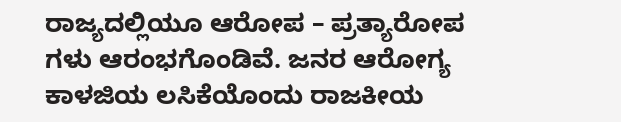ರಾಜ್ಯದಲ್ಲಿಯೂ ಆರೋಪ – ಪ್ರತ್ಯಾರೋಪ ಗಳು ಆರಂಭಗೊಂಡಿವೆ. ಜನರ ಆರೋಗ್ಯ ಕಾಳಜಿಯ ಲಸಿಕೆಯೊಂದು ರಾಜಕೀಯ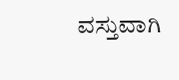ವಸ್ತುವಾಗಿ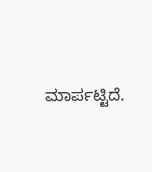ಮಾರ್ಪಟ್ಟಿದೆ.